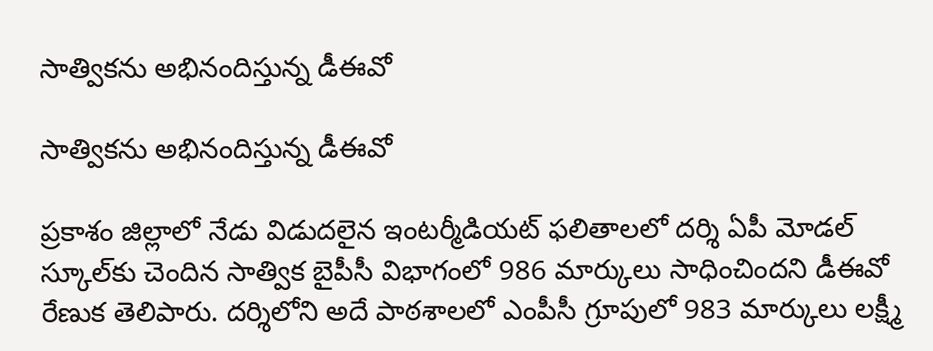సాత్వికను అభినందిస్తున్న డీఈవో

సాత్వికను అభినందిస్తున్న డీఈవో

ప్రకాశం జిల్లాలో నేడు విడుదలైన ఇంటర్మీడియట్ ఫలితాలలో దర్శి ఏపీ మోడల్ స్కూల్‌కు చెందిన సాత్విక బైపీసీ విభాగంలో 986 మార్కులు సాధించిందని డీఈవో రేణుక తెలిపారు. దర్శిలోని అదే పాఠశాలలో ఎంపీసీ గ్రూపులో 983 మార్కులు లక్ష్మీ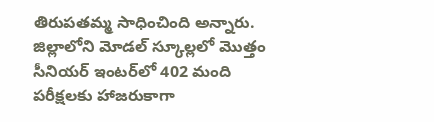తిరుపతమ్మ సాధించింది అన్నారు. జిల్లాలోని మోడల్ స్కూల్లలో మొత్తం సీనియర్ ఇంటర్‌లో 402 మంది పరీక్షలకు హాజరుకాగా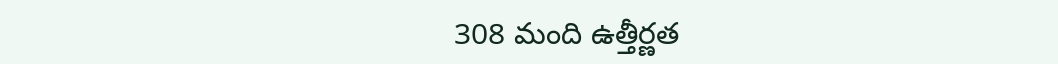308 మంది ఉత్తీర్ణత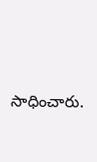సాధించారు.